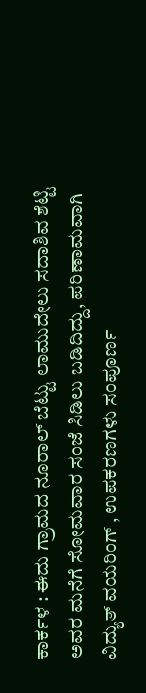ಕಾರ್ಕಳ : ಈದು ಗ್ರಾಮದ ನೂರಾಲ್ ಬೆಟ್ಟು ಲಾಮುದೇಲು ಸದಾಶಿವ ಶೆಟ್ಟಿ ಅವರ ಮನೆಗೆ ಸೋಮವಾರ ಸಂಜೆ ಸಿಡಿಲು ಬಡಿದಿದ್ದು, ಪರಿಣಾಮವಾಗಿ ವಿದ್ಯುತ್ ವಯರಿಂಗ್ , ಉಪಕರಣಗಳು ಸಂಪೂರ್ಣ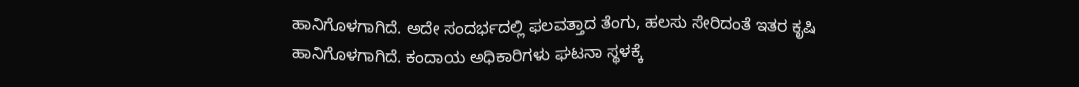ಹಾನಿಗೊಳಗಾಗಿದೆ. ಅದೇ ಸಂದರ್ಭದಲ್ಲಿ ಫಲವತ್ತಾದ ತೆಂಗು, ಹಲಸು ಸೇರಿದಂತೆ ಇತರ ಕೃಷಿ ಹಾನಿಗೊಳಗಾಗಿದೆ. ಕಂದಾಯ ಅಧಿಕಾರಿಗಳು ಘಟನಾ ಸ್ಥಳಕ್ಕೆ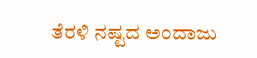ತೆರಳಿ ನಷ್ಟದ ಅಂದಾಜು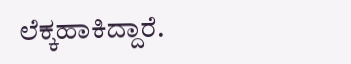ಲೆಕ್ಕಹಾಕಿದ್ದಾರೆ.